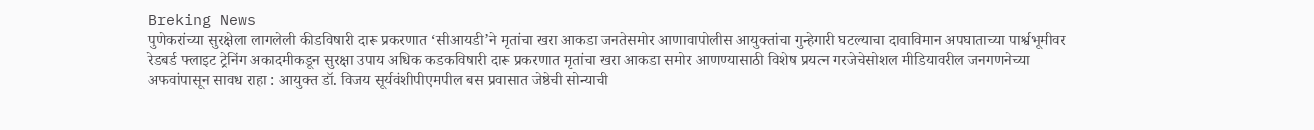Breking News
पुणेकरांच्या सुरक्षेला लागलेली कीडविषारी दारू प्रकरणात ‘सीआयडी’ने मृतांचा खरा आकडा जनतेसमोर आणावापोलीस आयुक्तांचा गुन्हेगारी घटल्याचा दावाविमान अपघाताच्या पार्श्वभूमीवर रेडबर्ड फ्लाइट ट्रेनिंग अकादमीकडून सुरक्षा उपाय अधिक कडकविषारी दारू प्रकरणात मृतांचा खरा आकडा समोर आणण्यासाठी विशेष प्रयत्न गरजेचेसोशल मीडियावरील जनगणनेच्या अफवांपासून सावध राहा : आयुक्त डॉ. विजय सूर्यवंशीपीएमपील बस प्रवासात जेष्ठेची सोन्याची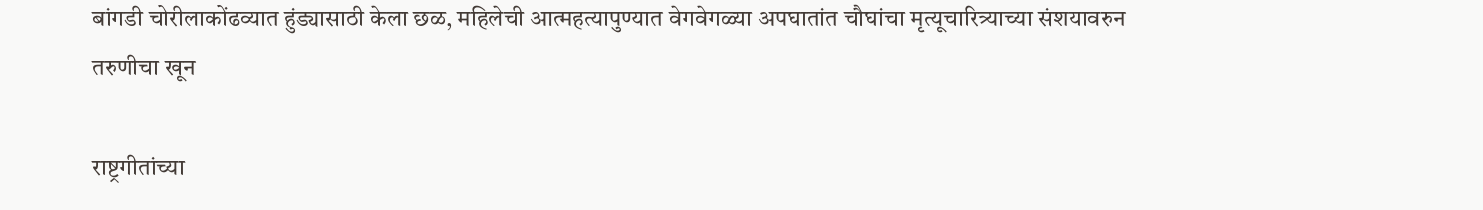बांगडी चोरीलाकोंढव्यात हुंड्यासाठी केला छळ, महिलेची आत्महत्यापुण्यात वेगवेगळ्या अपघातांत चौघांचा मृत्यूचारित्र्याच्या संशयावरुन तरुणीचा खून

राष्ट्रगीतांच्या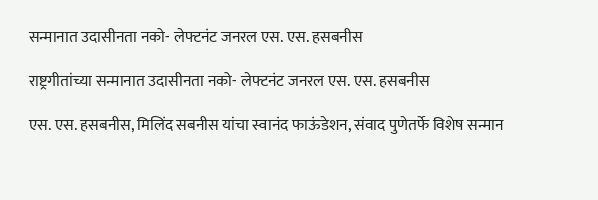सन्मानात उदासीनता नको- लेफ्टनंट जनरल एस. एस. हसबनीस

राष्ट्रगीतांच्या सन्मानात उदासीनता नको- लेफ्टनंट जनरल एस. एस. हसबनीस

एस. एस. हसबनीस, मिलिंद सबनीस यांचा स्वानंद फाऊंडेशन, संवाद पुणेतर्फे विशेष सन्मान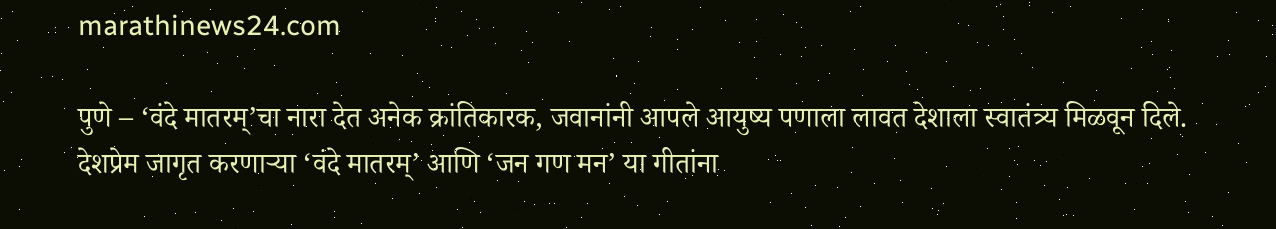marathinews24.com

पुणे – ‘वंदे मातरम्‌’चा नारा देत अनेक क्रांतिकारक, जवानांनी आपले आयुष्य पणाला लावत देशाला स्वातंत्र्य मिळवून दिले. देशप्रेम जागृत करणाऱ्या ‘वंदे मातरम्‌’ आणि ‘जन गण मन’ या गीतांना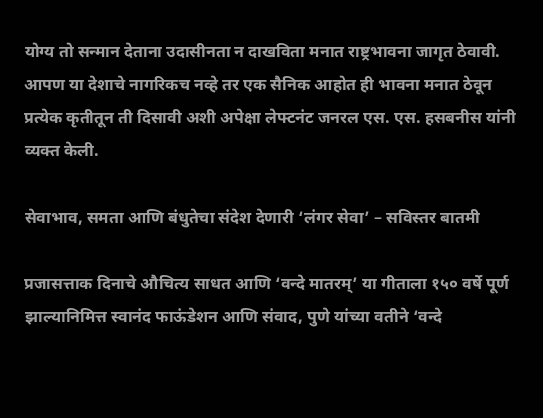योग्य तो सन्मान देताना उदासीनता न दाखविता मनात राष्ट्रभावना जागृत ठेवावी. आपण या देशाचे नागरिकच नव्हे तर एक सैनिक आहोत ही भावना मनात ठेवून प्रत्येक कृतीतून ती दिसावी अशी अपेक्षा लेफ्टनंट जनरल एस. एस. हसबनीस यांनी व्यक्त केली.

सेवाभाव, समता आणि बंधुतेचा संदेश देणारी ‘लंगर सेवा’ – सविस्तर बातमी

प्रजासत्ताक दिनाचे औचित्य साधत आणि ‘वन्दे मातरम्‌’ या गीताला १५० वर्षे पूर्ण झाल्यानिमित्त स्वानंद फाऊंडेशन आणि संवाद, पुणे यांच्या वतीने ‘वन्दे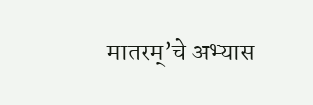मातरम्‌’चे अभ्यास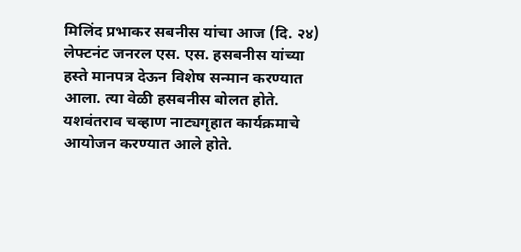मिलिंद प्रभाकर सबनीस यांचा आज (दि. २४) लेफ्टनंट जनरल एस. एस. हसबनीस यांच्या हस्ते मानपत्र देऊन विशेष सन्मान करण्यात आला. त्या वेळी हसबनीस बोलत होते. यशवंतराव चव्हाण नाट्यगृहात कार्यक्रमाचे आयोजन करण्यात आले होते.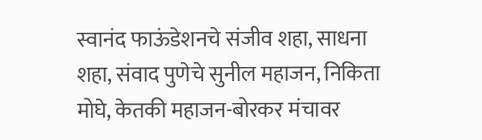स्वानंद फाऊंडेशनचे संजीव शहा, साधना शहा, संवाद पुणेचे सुनील महाजन, निकिता मोघे, केतकी महाजन-बोरकर मंचावर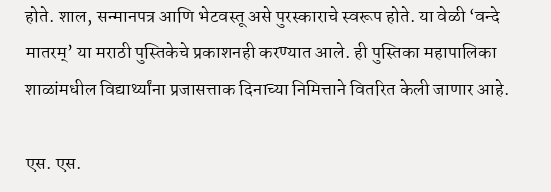होते. शाल, सन्मानपत्र आणि भेटवस्तू असे पुरस्काराचे स्वरूप होते. या वेळी ‘वन्दे मातरम्‌’ या मराठी पुस्तिकेचे प्रकाशनही करण्यात आले. ही पुस्तिका महापालिका शाळांमधील विद्यार्थ्यांना प्रजासत्ताक दिनाच्या निमित्ताने वितरित केली जाणार आहे.

एस. एस.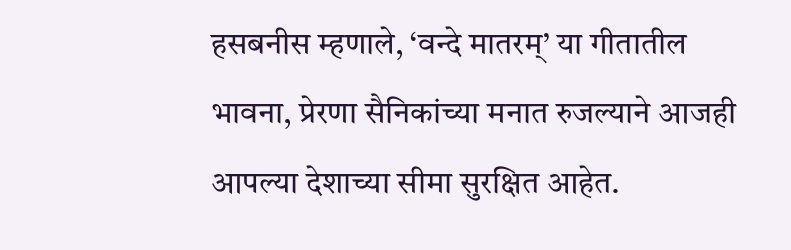हसबनीस म्हणाले, ‘वन्दे मातरम्‌’ या गीतातील भावना, प्रेरणा सैनिकांच्या मनात रुजल्याने आजही आपल्या देशाच्या सीमा सुरक्षित आहेत.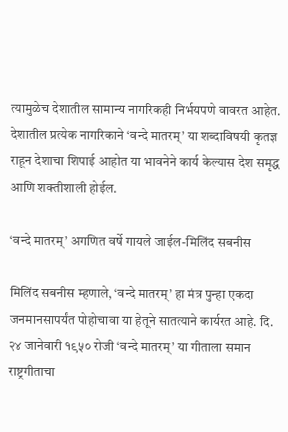त्यामुळेच देशातील सामान्य नागरिकही निर्भयपणे वावरत आहेत. देशातील प्रत्येक नागरिकाने ‘वन्दे मातरम्‌’ या शब्दाविषयी कृतज्ञ राहून देशाचा शिपाई आहोत या भावनेने कार्य केल्यास देश समृद्ध आणि शक्तीशाली होईल.

‘वन्दे मातरम्‌’ अगणित वर्षे गायले जाईल-मिलिंद सबनीस

मिलिंद सबनीस म्हणाले, ‘वन्दे मातरम्‌’ हा मंत्र पुन्हा एकदा जनमानसापर्यंत पोहोचावा या हेतूने सातत्याने कार्यरत आहे. दि. २४ जानेवारी १९५० रोजी ‘वन्दे मातरम्‌’ या गीताला समान राष्ट्रगीताचा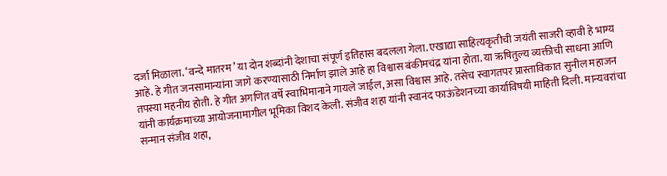दर्जा मिळाला. ‘वन्दे मातरम’ या दोन शब्दांनी देशाचा संपूर्ण इतिहास बदलला गेला. एखाद्या साहित्यकृतीची जयंती साजरी व्हावी हे भाग्य आहे. हे गीत जनसामान्यांना जागे करण्यासाठी निर्माण झाले आहे हा विश्वास बंकीमचंद्र यांना होता. या ऋषितुल्य व्यक्तीची साधना आणि तपस्या महनीय होती. हे गीत अगणित वर्षे स्वाभिमानाने गायले जाईल, असा विश्वास आहे. तसेच स्वागतपर प्रास्ताविकात सुनील महाजन यांनी कार्यक्रमाच्या आयोजनामागील भूमिका विशद केली. संजीव शहा यांनी स्वानंद फाऊंडेशनच्या कार्याविषयी माहिती दिली. मान्यवरांचा सन्मान संजीव शहा,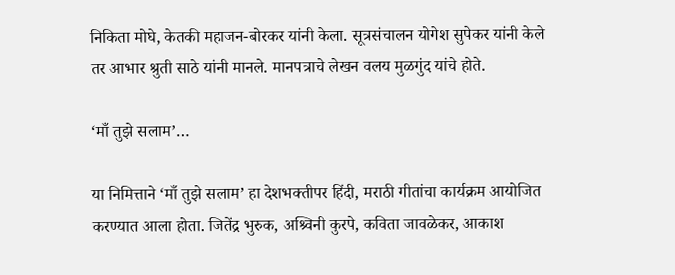निकिता मोघे, केतकी महाजन-बोरकर यांनी केला. सूत्रसंचालन योगेश सुपेकर यांनी केले तर आभार श्रुती साठे यांनी मानले. मानपत्राचे लेखन वलय मुळगुंद यांचे होते.

‘माँ तुझे सलाम’…

या निमित्ताने ‘माँ तुझे सलाम’ हा देशभक्तीपर हिंदी, मराठी गीतांचा कार्यक्रम आयोजित करण्यात आला होता. जितेंद्र भुरुक, अश्र्विनी कुरपे, कविता जावळेकर, आकाश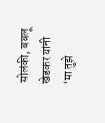सोलंकी, बबलू खेडकर यांनी ‘मा तुझे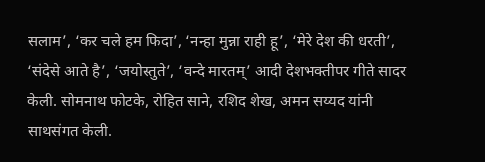सलाम’, ‘कर चले हम फिदा’, ‘नन्हा मुन्ना राही हू’, ‘मेरे देश की धरती’, ‘संदेसे आते है’, ‘जयोस्तुते’, ‘वन्दे मारतम्‌’ आदी देशभक्तीपर गीते सादर केली. सोमनाथ फोटके, रोहित साने, रशिद शेख, अमन सय्यद यांनी साथसंगत केली.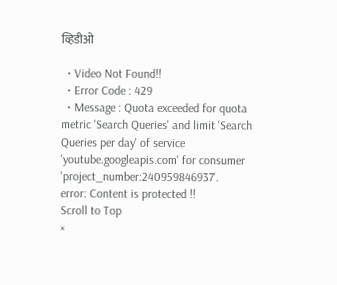व्हिडीओ

  • Video Not Found!!
  • Error Code : 429
  • Message : Quota exceeded for quota metric 'Search Queries' and limit 'Search Queries per day' of service 'youtube.googleapis.com' for consumer 'project_number:240959846937'.
error: Content is protected !!
Scroll to Top
×